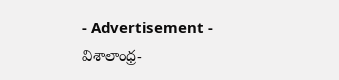- Advertisement -
విశాలాంధ్ర-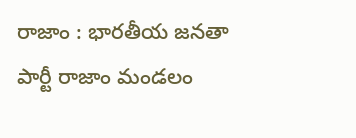రాజాం : భారతీయ జనతా పార్టీ రాజాం మండలం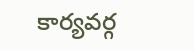కార్యవర్గ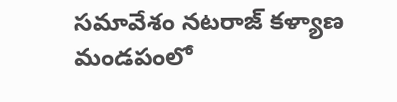సమావేశం నటరాజ్ కళ్యాణ మండపంలో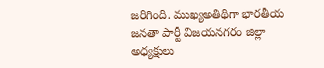జరిగింది. ముఖ్యఅతిథిగా భారతీయ జనతా పార్టీ విజయనగరం జిల్లా అధ్యక్షులు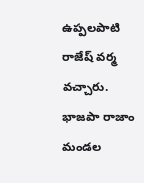ఉప్పలపాటి రాజేష్ వర్మ వచ్చారు. భాజపా రాజాం మండల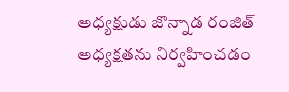అధ్యక్షుడు జొన్నాడ రంజిత్ అధ్యక్షతను నిర్వహించడం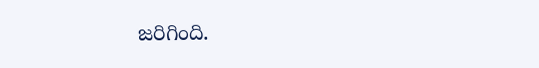జరిగింది.